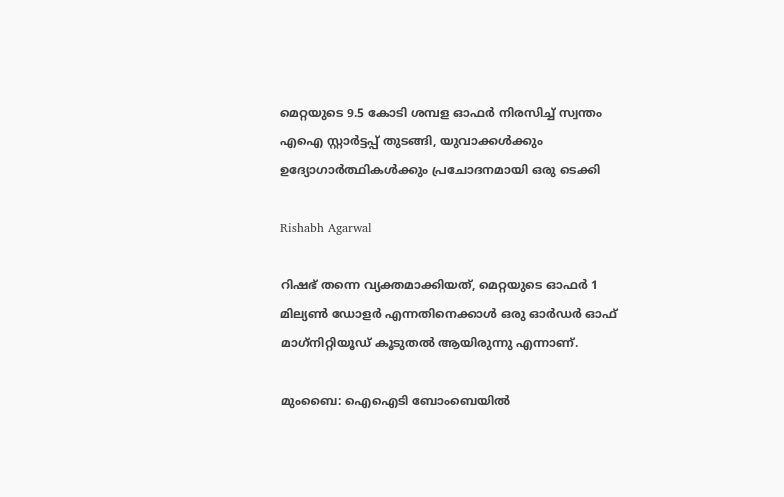മെറ്റയുടെ 9.5 കോടി ശമ്പള ഓഫര്‍ നിരസിച്ച് സ്വന്തം എഐ സ്റ്റാര്‍ട്ടപ്പ് തുടങ്ങി, യുവാക്കള്‍ക്കും ഉദ്യോഗാര്‍ത്ഥികള്‍ക്കും പ്രചോദനമായി ഒരു ടെക്കി

Rishabh Agarwal

റിഷഭ് തന്നെ വ്യക്തമാക്കിയത്, മെറ്റയുടെ ഓഫര്‍ 1 മില്യണ്‍ ഡോളര്‍ എന്നതിനെക്കാള്‍ ഒരു ഓര്‍ഡര്‍ ഓഫ് മാഗ്‌നിറ്റിയൂഡ് കൂടുതല്‍ ആയിരുന്നു എന്നാണ്.

മുംബൈ: ഐഐടി ബോംബെയില്‍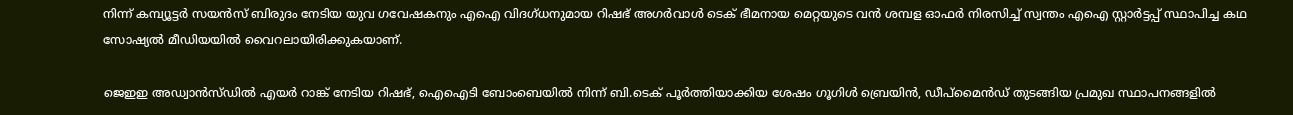നിന്ന് കമ്പ്യൂട്ടര്‍ സയന്‍സ് ബിരുദം നേടിയ യുവ ഗവേഷകനും എഐ വിദഗ്ധനുമായ റിഷഭ് അഗര്‍വാള്‍ ടെക് ഭീമനായ മെറ്റയുടെ വന്‍ ശമ്പള ഓഫര്‍ നിരസിച്ച് സ്വന്തം എഐ സ്റ്റാര്‍ട്ടപ്പ് സ്ഥാപിച്ച കഥ സോഷ്യല്‍ മീഡിയയില്‍ വൈറലായിരിക്കുകയാണ്.

ജെഇഇ അഡ്വാന്‍സ്ഡില്‍ എയര്‍ റാങ്ക് നേടിയ റിഷഭ്, ഐഐടി ബോംബെയില്‍ നിന്ന് ബി.ടെക് പൂര്‍ത്തിയാക്കിയ ശേഷം ഗൂഗിള്‍ ബ്രെയിന്‍, ഡീപ്മൈന്‍ഡ് തുടങ്ങിയ പ്രമുഖ സ്ഥാപനങ്ങളില്‍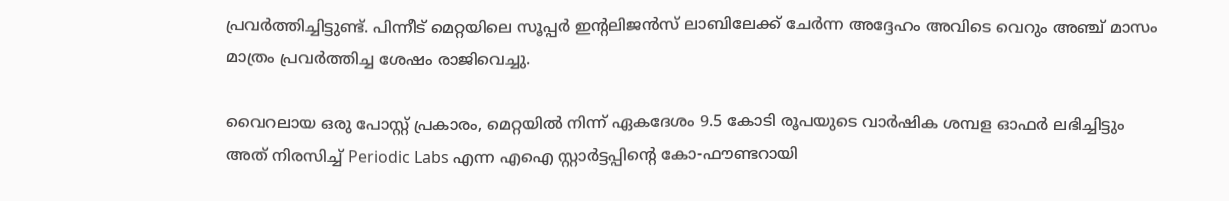പ്രവര്‍ത്തിച്ചിട്ടുണ്ട്. പിന്നീട് മെറ്റയിലെ സൂപ്പര്‍ ഇന്റലിജന്‍സ് ലാബിലേക്ക് ചേര്‍ന്ന അദ്ദേഹം അവിടെ വെറും അഞ്ച് മാസം മാത്രം പ്രവര്‍ത്തിച്ച ശേഷം രാജിവെച്ചു.

വൈറലായ ഒരു പോസ്റ്റ് പ്രകാരം, മെറ്റയില്‍ നിന്ന് ഏകദേശം 9.5 കോടി രൂപയുടെ വാര്‍ഷിക ശമ്പള ഓഫര്‍ ലഭിച്ചിട്ടും അത് നിരസിച്ച് Periodic Labs എന്ന എഐ സ്റ്റാര്‍ട്ടപ്പിന്റെ കോ-ഫൗണ്ടറായി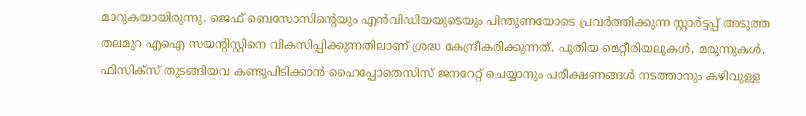മാറുകയായിരുന്നു. ജെഫ് ബെസോസിന്റെയും എന്‍വിഡിയയുടെയും പിന്തുണയോടെ പ്രവര്‍ത്തിക്കുന്ന സ്റ്റാര്‍ട്ടപ്പ് അടുത്ത തലമുറ എഐ സയന്റിസ്റ്റിനെ വികസിപ്പിക്കുന്നതിലാണ് ശ്രദ്ധ കേന്ദ്രീകരിക്കുന്നത്. പുതിയ മെറ്റീരിയലുകള്‍, മരുന്നുകള്‍, ഫിസിക്‌സ് തുടങ്ങിയവ കണ്ടുപിടിക്കാന്‍ ഹൈപ്പോതെസിസ് ജനറേറ്റ് ചെയ്യാനും പരീക്ഷണങ്ങള്‍ നടത്താനും കഴിവുള്ള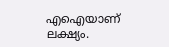എഐയാണ് ലക്ഷ്യം.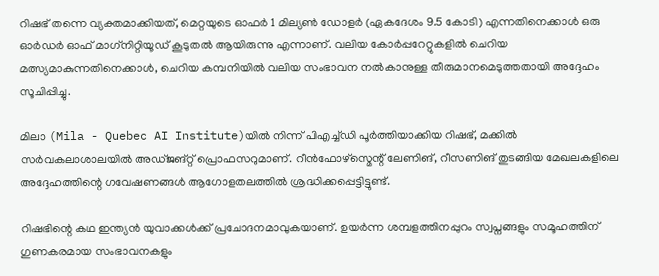റിഷഭ് തന്നെ വ്യക്തമാക്കിയത്, മെറ്റയുടെ ഓഫര്‍ 1 മില്യണ്‍ ഡോളര്‍ (ഏകദേശം 9.5 കോടി) എന്നതിനെക്കാള്‍ ഒരു ഓര്‍ഡര്‍ ഓഫ് മാഗ്‌നിറ്റിയൂഡ് കൂടുതല്‍ ആയിരുന്നു എന്നാണ്. വലിയ കോര്‍പ്പറേറ്റുകളില്‍ ചെറിയ മത്സ്യമാകുന്നതിനെക്കാള്‍, ചെറിയ കമ്പനിയില്‍ വലിയ സംഭാവന നല്‍കാനുള്ള തീരുമാനമെടുത്തതായി അദ്ദേഹം സൂചിപ്പിച്ചു.

മിലാ (Mila - Quebec AI Institute)യില്‍ നിന്ന് പിഎച്ച്ഡി പൂര്‍ത്തിയാക്കിയ റിഷഭ്, മക്കില്‍ സര്‍വകലാശാലയില്‍ അഡ്ജങ്റ്റ് പ്രൊഫസറുമാണ്. റീന്‍ഫോഴ്സ്മെന്റ് ലേണിങ്, റീസണിങ് തുടങ്ങിയ മേഖലകളിലെ അദ്ദേഹത്തിന്റെ ഗവേഷണങ്ങള്‍ ആഗോളതലത്തില്‍ ശ്രദ്ധിക്കപ്പെട്ടിട്ടുണ്ട്.

റിഷഭിന്റെ കഥ ഇന്ത്യന്‍ യുവാക്കള്‍ക്ക് പ്രചോദനമാവുകയാണ്. ഉയര്‍ന്ന ശമ്പളത്തിനപ്പുറം സ്വപ്നങ്ങളും സമൂഹത്തിന് ഗുണകരമായ സംഭാവനകളും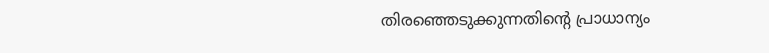തിരഞ്ഞെടുക്കുന്നതിന്റെ പ്രാധാന്യം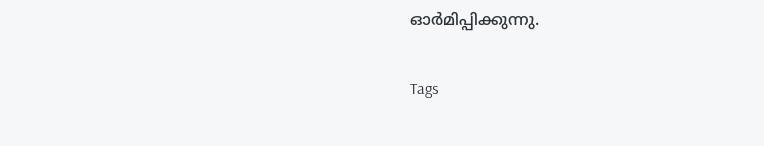ഓര്‍മിപ്പിക്കുന്നു.

Tags